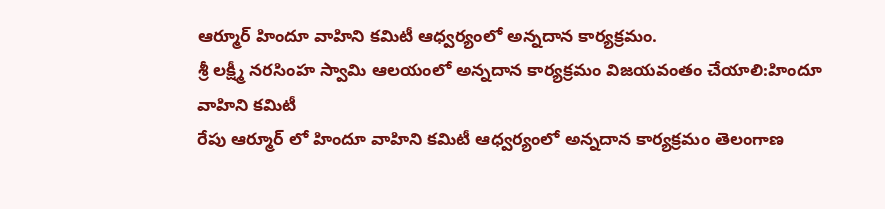ఆర్మూర్ హిందూ వాహిని కమిటీ ఆధ్వర్యంలో అన్నదాన కార్యక్రమం.
శ్రీ లక్ష్మీ నరసింహ స్వామి ఆలయంలో అన్నదాన కార్యక్రమం విజయవంతం చేయాలి:హిందూ వాహిని కమిటీ
రేపు ఆర్మూర్ లో హిందూ వాహిని కమిటీ ఆధ్వర్యంలో అన్నదాన కార్యక్రమం తెలంగాణ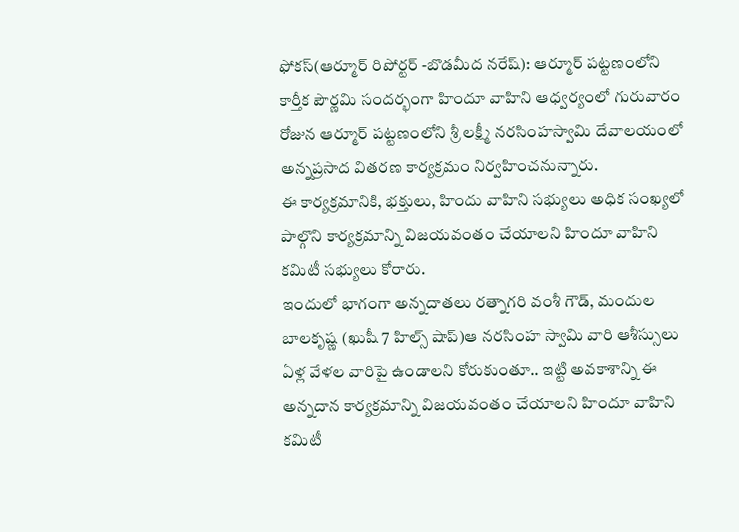ఫోకస్(ఆర్మూర్ రిపోర్టర్ -బొడమీద నరేష్): ఆర్మూర్ పట్టణంలోని కార్తీక పౌర్ణమి సందర్భంగా హిందూ వాహిని ఆధ్వర్యంలో గురువారం రోజున ఆర్మూర్ పట్టణంలోని శ్రీ లక్ష్మీ నరసింహస్వామి దేవాలయంలో అన్నప్రసాద వితరణ కార్యక్రమం నిర్వహించనున్నారు.
ఈ కార్యక్రమానికి, భక్తులు, హిందు వాహిని సభ్యులు అధిక సంఖ్యలో పాల్గొని కార్యక్రమాన్ని విజయవంతం చేయాలని హిందూ వాహిని కమిటీ సభ్యులు కోరారు.
ఇందులో భాగంగా అన్నదాతలు రత్నాగరి వంశీ గౌడ్, మందుల బాలకృష్ణ (ఖుషీ 7 హిల్స్ షాప్)ఆ నరసింహ స్వామి వారి ఆశీస్సులు ఏళ్ల వేళల వారిపై ఉండాలని కోరుకుంతూ.. ఇట్టి అవకాశాన్ని ఈ అన్నదాన కార్యక్రమాన్ని విజయవంతం చేయాలని హిందూ వాహిని కమిటీ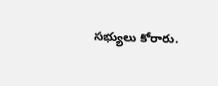సభ్యులు కోరారు.